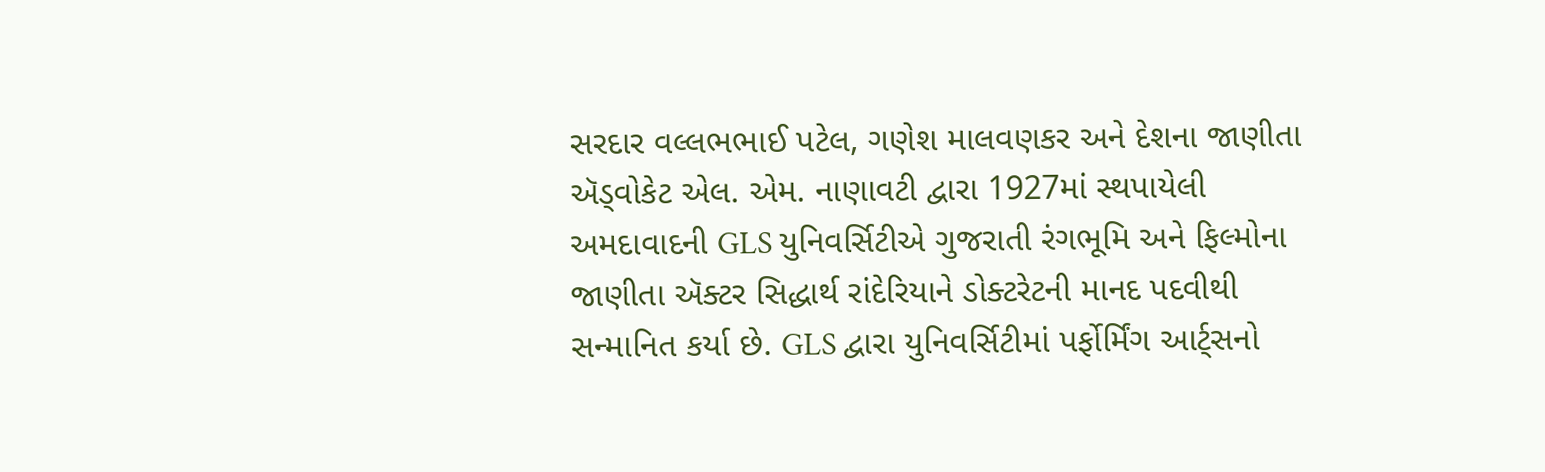સરદાર વલ્લભભાઈ પટેલ, ગણેશ માલવણકર અને દેશના જાણીતા ઍડ્વોકેટ એલ. એમ. નાણાવટી દ્વારા 1927માં સ્થપાયેલી અમદાવાદની GLS યુનિવર્સિટીએ ગુજરાતી રંગભૂમિ અને ફિલ્મોના જાણીતા ઍક્ટર સિદ્ધાર્થ રાંદેરિયાને ડોક્ટરેટની માનદ પદવીથી સન્માનિત કર્યા છે. GLS દ્વારા યુનિવર્સિટીમાં પર્ફોર્મિંગ આર્ટ્સનો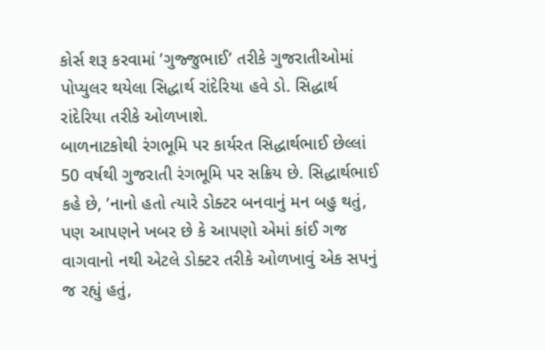કોર્સ શરૂ કરવામાં ’ગુજ્જુભાઈ’ તરીકે ગુજરાતીઓમાં પોપ્યુલર થયેલા સિદ્ધાર્થ રાંદેરિયા હવે ડો. સિદ્ધાર્થ રાંદેરિયા તરીકે ઓળખાશે.
બાળનાટકોથી રંગભૂમિ પર કાર્યરત સિદ્ધાર્થભાઈ છેલ્લાં 50 વર્ષથી ગુજરાતી રંગભૂમિ પર સક્રિય છે. સિદ્ધાર્થભાઈ કહે છે, ’નાનો હતો ત્યારે ડોક્ટર બનવાનું મન બહુ થતું, પણ આપણને ખબર છે કે આપણો એમાં કાંઈ ગજ વાગવાનો નથી એટલે ડોક્ટર તરીકે ઓળખાવું એક સપનું જ રહ્યું હતું,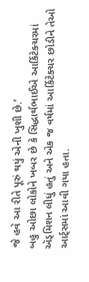જે હવે આ રીતે પૂરું થયું એની ખુશી છે.’
બહુ ઓછા લોકોને ખબર છે કે સિદ્ધાર્થભાઈએ આર્કિટેક્ચરમાં ઍડ્મિશન લીધું હતું અને એક જ વર્ષમાં આર્કિટેક્ચર છોડીને તેઓ આર્ટ્સમાં આવી ગયા હતા.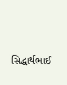સિદ્ધાર્થભાઈ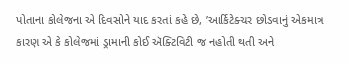પોતાના કોલેજના એ દિવસોને યાદ કરતાં કહે છે, ’આર્કિટેક્ચર છોડવાનું એકમાત્ર કારણ એ કે કોલેજમાં ડ્રામાની કોઈ ઍક્ટિવિટી જ નહોતી થતી અને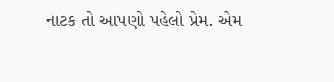નાટક તો આપણો પહેલો પ્રેમ. એમ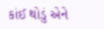કાંઈ થોડું એને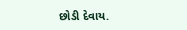છોડી દેવાય.